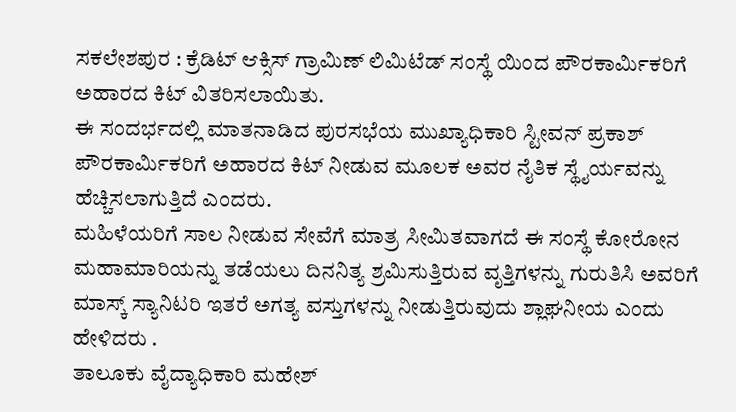ಸಕಲೇಶಪುರ : ಕ್ರೆಡಿಟ್ ಆಕ್ಸಿಸ್ ಗ್ರಾಮಿಣ್ ಲಿಮಿಟೆಡ್ ಸಂಸ್ಥೆ ಯಿಂದ ಪೌರಕಾರ್ಮಿಕರಿಗೆ ಅಹಾರದ ಕಿಟ್ ವಿತರಿಸಲಾಯಿತು.
ಈ ಸಂದರ್ಭದಲ್ಲಿ ಮಾತನಾಡಿದ ಪುರಸಭೆಯ ಮುಖ್ಯಾಧಿಕಾರಿ ಸ್ಟೀವನ್ ಪ್ರಕಾಶ್
ಪೌರಕಾರ್ಮಿಕರಿಗೆ ಅಹಾರದ ಕಿಟ್ ನೀಡುವ ಮೂಲಕ ಅವರ ನೈತಿಕ ಸ್ಥೈರ್ಯವನ್ನು ಹೆಚ್ಚಿಸಲಾಗುತ್ತಿದೆ ಎಂದರು.
ಮಹಿಳೆಯರಿಗೆ ಸಾಲ ನೀಡುವ ಸೇವೆಗೆ ಮಾತ್ರ ಸೀಮಿತವಾಗದೆ ಈ ಸಂಸ್ಥೆ ಕೋರೋನ ಮಹಾಮಾರಿಯನ್ನು ತಡೆಯಲು ದಿನನಿತ್ಯ ಶ್ರಮಿಸುತ್ತಿರುವ ವೃತ್ತಿಗಳನ್ನು ಗುರುತಿಸಿ ಅವರಿಗೆ ಮಾಸ್ಕ್ ಸ್ಯಾನಿಟರಿ ಇತರೆ ಅಗತ್ಯ ವಸ್ತುಗಳನ್ನು ನೀಡುತ್ತಿರುವುದು ಶ್ಲಾಘನೀಯ ಎಂದು ಹೇಳಿದರು .
ತಾಲೂಕು ವೈದ್ಯಾಧಿಕಾರಿ ಮಹೇಶ್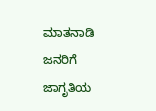ಮಾತನಾಡಿ ಜನರಿಗೆ ಜಾಗೃತಿಯ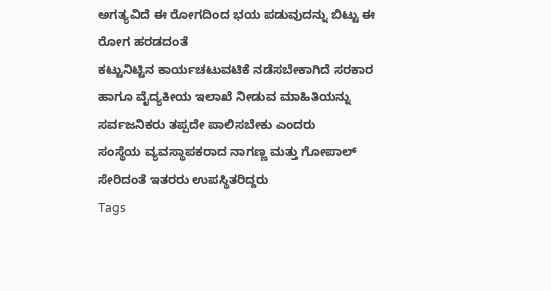ಅಗತ್ಯವಿದೆ ಈ ರೋಗದಿಂದ ಭಯ ಪಡುವುದನ್ನು ಬಿಟ್ಟು ಈ ರೋಗ ಹರಡದಂತೆ
ಕಟ್ಟುನಿಟ್ಟಿನ ಕಾರ್ಯಚಟುವಟಿಕೆ ನಡೆಸಬೇಕಾಗಿದೆ ಸರಕಾರ ಹಾಗೂ ವೈದ್ಯಕೀಯ ಇಲಾಖೆ ನೀಡುವ ಮಾಹಿತಿಯನ್ನು ಸರ್ವಜನಿಕರು ತಪ್ಪದೇ ಪಾಲಿಸಬೇಕು ಎಂದರು
ಸಂಸ್ಥೆಯ ವ್ಯವಸ್ಥಾಪಕರಾದ ನಾಗಣ್ಣ ಮತ್ತು ಗೋಪಾಲ್ ಸೇರಿದಂತೆ ಇತರರು ಉಪಸ್ಥಿತರಿದ್ದರು
Tags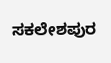ಸಕಲೇಶಪುರ